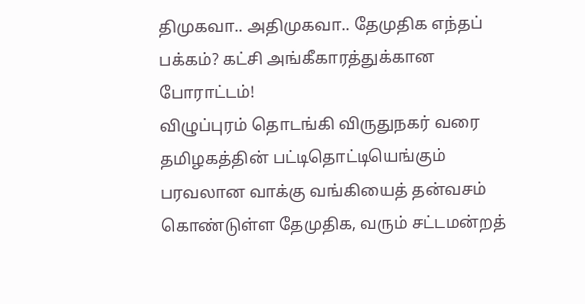திமுகவா.. அதிமுகவா.. தேமுதிக எந்தப் பக்கம்? கட்சி அங்கீகாரத்துக்கான போராட்டம்!
விழுப்புரம் தொடங்கி விருதுநகர் வரை தமிழகத்தின் பட்டிதொட்டியெங்கும் பரவலான வாக்கு வங்கியைத் தன்வசம் கொண்டுள்ள தேமுதிக, வரும் சட்டமன்றத்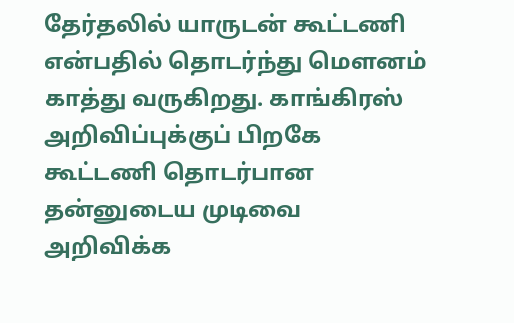தேர்தலில் யாருடன் கூட்டணி என்பதில் தொடர்ந்து மௌனம் காத்து வருகிறது. காங்கிரஸ் அறிவிப்புக்குப் பிறகே கூட்டணி தொடர்பான தன்னுடைய முடிவை அறிவிக்க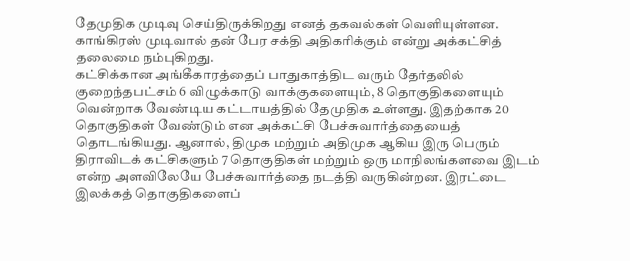தேமுதிக முடிவு செய்திருக்கிறது எனத் தகவல்கள் வெளியுள்ளன. காங்கிரஸ் முடிவால் தன் பேர சக்தி அதிகரிக்கும் என்று அக்கட்சித் தலைமை நம்புகிறது.
கட்சிக்கான அங்கீகாரத்தைப் பாதுகாத்திட வரும் தேர்தலில் குறைந்தபட்சம் 6 விழுக்காடு வாக்குகளையும், 8 தொகுதிகளையும் வென்றாக வேண்டிய கட்டாயத்தில் தேமுதிக உள்ளது. இதற்காக 20 தொகுதிகள் வேண்டும் என அக்கட்சி பேச்சுவார்த்தையைத் தொடங்கியது. ஆனால், திமுக மற்றும் அதிமுக ஆகிய இரு பெரும் திராவிடக் கட்சிகளும் 7 தொகுதிகள் மற்றும் ஒரு மாநிலங்களவை இடம் என்ற அளவிலேயே பேச்சுவார்த்தை நடத்தி வருகின்றன. இரட்டை இலக்கத் தொகுதிகளைப்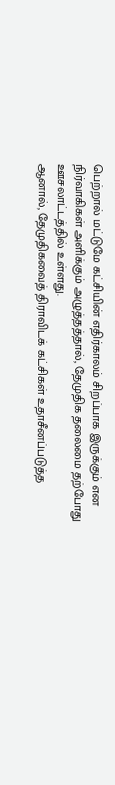பெற்றால் மட்டுமே கட்சியின் எதிர்காலம் சிறப்பாக இருக்கும் என நிர்வாகிகள் அளிக்கும் அழுத்தத்தால், தேமுதிக தலைமை தற்போது ஊசலாட்டத்தில் உள்ளது.
ஆனால், தேமுதிகவைத் திராவிடக் கட்சிகள் உதாசீனப்படுத்த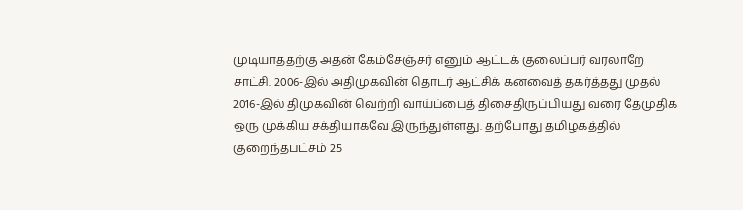முடியாததற்கு அதன் கேம்சேஞ்சர் எனும் ஆட்டக் குலைப்பர் வரலாறே சாட்சி. 2006-இல் அதிமுகவின் தொடர் ஆட்சிக் கனவைத் தகர்த்தது முதல் 2016-இல் திமுகவின் வெற்றி வாய்ப்பைத் திசைதிருப்பியது வரை தேமுதிக ஒரு முக்கிய சக்தியாகவே இருந்துள்ளது. தற்போது தமிழகத்தில் குறைந்தபட்சம் 25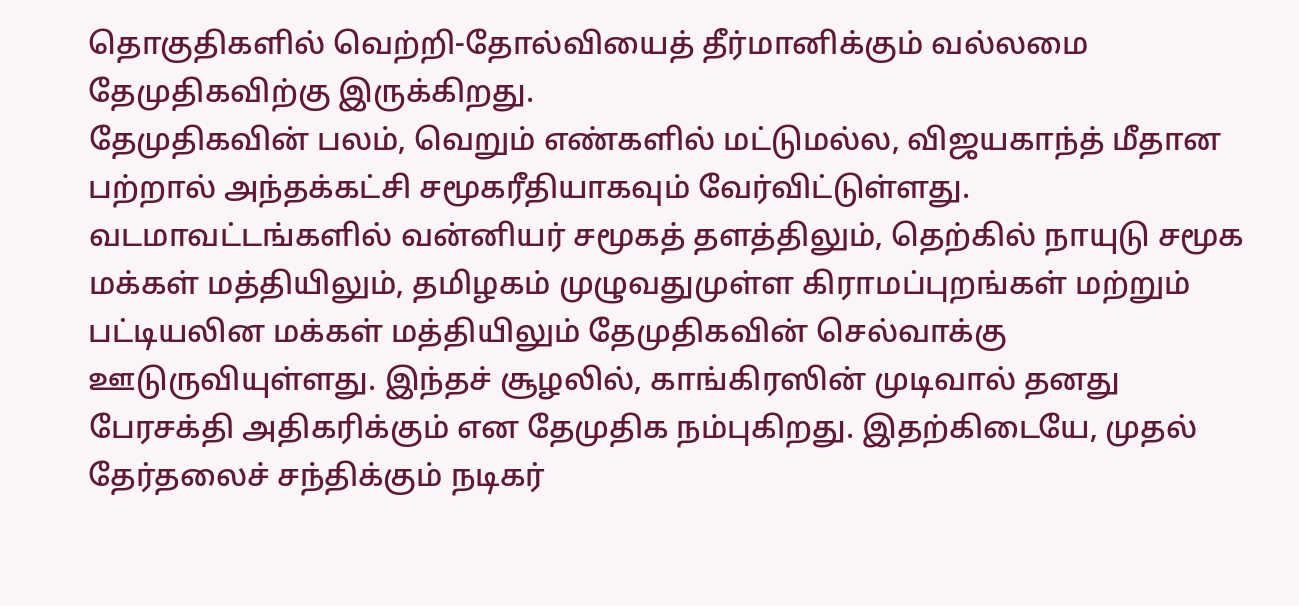தொகுதிகளில் வெற்றி-தோல்வியைத் தீர்மானிக்கும் வல்லமை தேமுதிகவிற்கு இருக்கிறது.
தேமுதிகவின் பலம், வெறும் எண்களில் மட்டுமல்ல, விஜயகாந்த் மீதான பற்றால் அந்தக்கட்சி சமூகரீதியாகவும் வேர்விட்டுள்ளது. வடமாவட்டங்களில் வன்னியர் சமூகத் தளத்திலும், தெற்கில் நாயுடு சமூக மக்கள் மத்தியிலும், தமிழகம் முழுவதுமுள்ள கிராமப்புறங்கள் மற்றும் பட்டியலின மக்கள் மத்தியிலும் தேமுதிகவின் செல்வாக்கு ஊடுருவியுள்ளது. இந்தச் சூழலில், காங்கிரஸின் முடிவால் தனது பேரசக்தி அதிகரிக்கும் என தேமுதிக நம்புகிறது. இதற்கிடையே, முதல் தேர்தலைச் சந்திக்கும் நடிகர்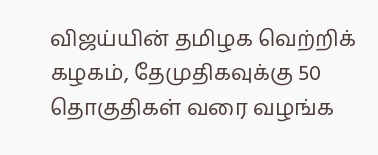விஜய்யின் தமிழக வெற்றிக் கழகம், தேமுதிகவுக்கு 50 தொகுதிகள் வரை வழங்க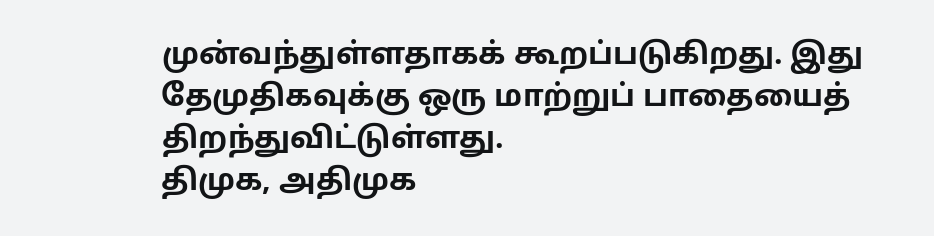முன்வந்துள்ளதாகக் கூறப்படுகிறது. இது தேமுதிகவுக்கு ஒரு மாற்றுப் பாதையைத் திறந்துவிட்டுள்ளது.
திமுக, அதிமுக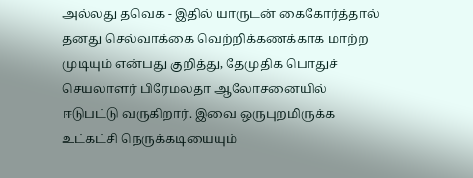அல்லது தவெக - இதில் யாருடன் கைகோர்த்தால் தனது செல்வாக்கை வெற்றிக்கணக்காக மாற்ற முடியும் என்பது குறித்து, தேமுதிக பொதுச் செயலாளர் பிரேமலதா ஆலோசனையில் ஈடுபட்டு வருகிறார். இவை ஒருபுறமிருக்க உட்கட்சி நெருக்கடியையும்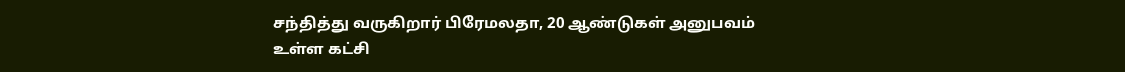சந்தித்து வருகிறார் பிரேமலதா, 20 ஆண்டுகள் அனுபவம் உள்ள கட்சி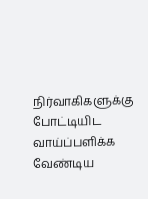நிர்வாகிகளுக்கு போட்டியிட வாய்ப்பளிக்க வேண்டிய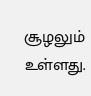சூழலும் உள்ளது.